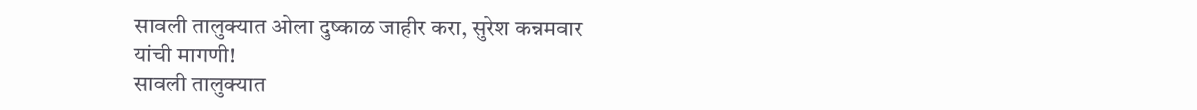सावली तालुक्यात ओला दुष्काळ जाहीर करा, सुरेश कन्नमवार यांची मागणी!
सावली तालुक्यात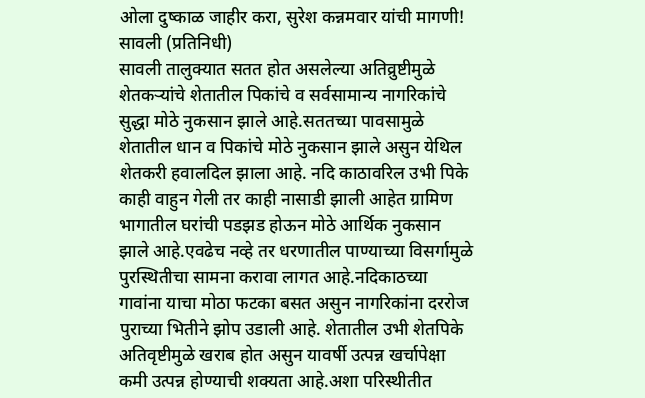ओला दुष्काळ जाहीर करा, सुरेश कन्नमवार यांची मागणी!
सावली (प्रतिनिधी)
सावली तालुक्यात सतत होत असलेल्या अतिव्रुष्टीमुळे शेतकऱ्यांचे शेतातील पिकांचे व सर्वसामान्य नागरिकांचे सुद्धा मोठे नुकसान झाले आहे.सततच्या पावसामुळे शेतातील धान व पिकांचे मोठे नुकसान झाले असुन येथिल शेतकरी हवालदिल झाला आहे. नदि काठावरिल उभी पिके काही वाहुन गेली तर काही नासाडी झाली आहेत ग्रामिण भागातील घरांची पडझड होऊन मोठे आर्थिक नुकसान झाले आहे.एवढेच नव्हे तर धरणातील पाण्याच्या विसर्गामुळे पुरस्थितीचा सामना करावा लागत आहे.नदिकाठच्या गावांना याचा मोठा फटका बसत असुन नागरिकांना दररोज पुराच्या भितीने झोप उडाली आहे. शेतातील उभी शेतपिके अतिवृष्टीमुळे खराब होत असुन यावर्षी उत्पन्न खर्चापेक्षा कमी उत्पन्न होण्याची शक्यता आहे.अशा परिस्थीतीत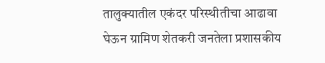तालुक्यातील एकंदर परिस्थीतीचा आढावा घेऊन ग्रामिण शेतकरी जनतेला प्रशासकीय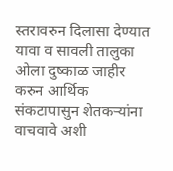स्तरावरुन दिलासा देण्यात यावा व सावली तालुका ओला दुष्काळ जाहीर करुन आर्थिक संकटापासुन शेतकऱ्यांना वाचवावे अशी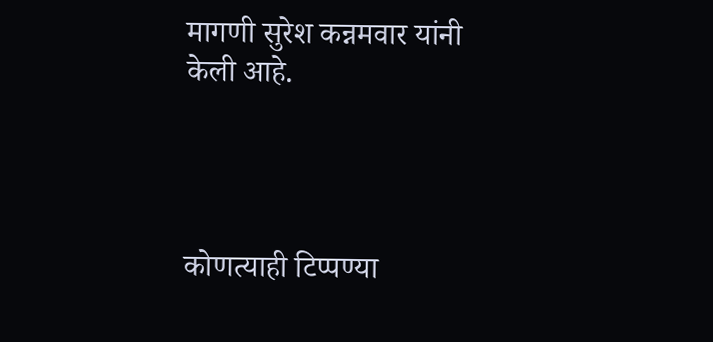मागणी सुरेश कन्नमवार यांनी केली आहे.




कोणत्याही टिप्पण्या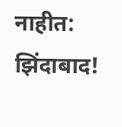नाहीत:
झिंदाबाद!